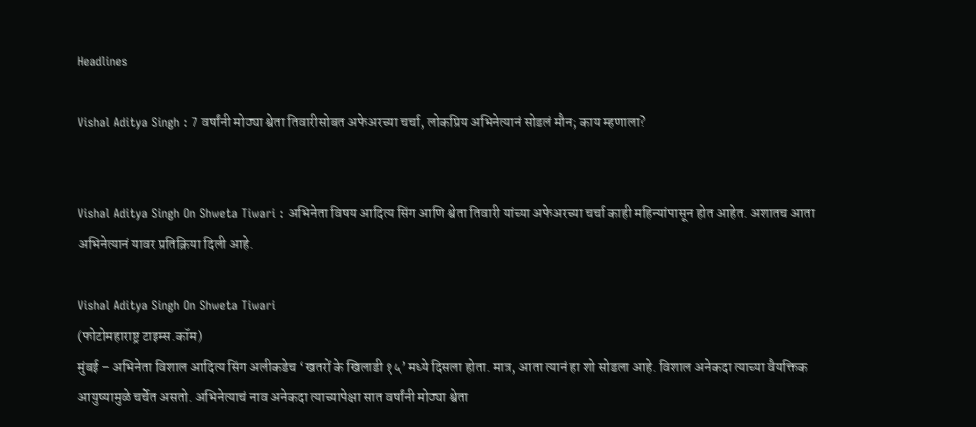Headlines

Vishal Aditya Singh : 7 वर्षांनी मोठ्या श्वेता तिवारीसोबत अफेअरच्या चर्चा, लोकप्रिय अभिनेत्यानं सोडलं मौन; काय म्हणाला?


Vishal Aditya Singh On Shweta Tiwari : अभिनेता विषय आदित्य सिंग आणि श्वेता तिवारी यांच्या अफेअरच्या चर्चा काही महिन्यांपासून होत आहेत. अशातच आता अभिनेत्यानं यावर प्रतिक्रिया दिली आहे.

Vishal Aditya Singh On Shweta Tiwari
(फोटोमहाराष्ट्र टाइम्स.कॉम)
मुंबई – अभिनेता विशाल आदित्य सिंग अलीकडेच ‘खतरों के खिलाडी १५’ मध्ये दिसला होता. मात्र, आता त्यानं हा शो सोडला आहे. विशाल अनेकदा त्याच्या वैयक्तिक आयुष्यामुळे चर्चेत असतो. अभिनेत्याचं नाव अनेकदा त्याच्यापेक्षा सात वर्षांनी मोठ्या श्वेता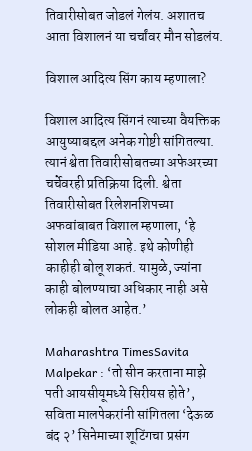तिवारीसोबत जोडलं गेलंय. अशातच आता विशालनं या चर्चांवर मौन सोडलंय.

विशाल आदित्य सिंग काय म्हणाला?

विशाल आदित्य सिंगनं त्याच्या वैयक्तिक आयुष्याबद्दल अनेक गोष्टी सांगितल्या. त्यानं श्वेता तिवारीसोबतच्या अफेअरच्या चर्चेवरही प्रतिक्रिया दिली. श्वेता तिवारीसोबत रिलेशनशिपच्या अफवांबाबत विशाल म्हणाला, ‘हे सोशल मीडिया आहे. इथे कोणीही काहीही बोलू शकतं. यामुळे, ज्यांना काही बोलण्याचा अधिकार नाही असे लोकही बोलत आहेत.’

Maharashtra TimesSavita Malpekar : ‘तो सीन करताना माझे पती आयसीयूमध्ये सिरीयस होते’, सविता मालपेकरांनी सांगितला ‘देऊळ बंद २’ सिनेमाच्या शूटिंगचा प्रसंग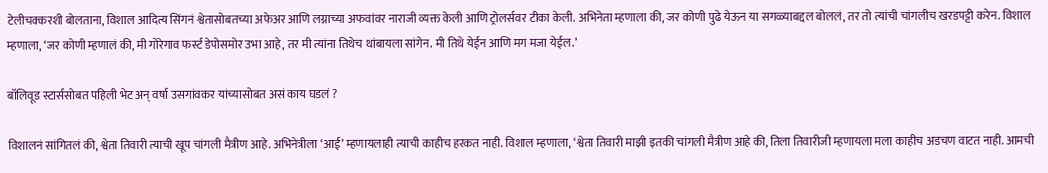टेलीचक्करशी बोलताना, विशाल आदित्य सिंगनं श्वेतासोबतच्या अफेअर आणि लग्नाच्या अफवांवर नाराजी व्यक्त केली आणि ट्रोलर्सवर टीका केली. अभिनेता म्हणाला की, जर कोणी पुढे येऊन या सगळ्याबद्दल बोललं, तर तो त्यांची चांगलीच खरडपट्टी करेन. विशाल म्हणाला, ‘जर कोणी म्हणालं की, मी गोरेगाव फर्स्ट डेपोसमोर उभा आहे, तर मी त्यांना तिथेच थांबायला सांगेन. मी तिथे येईन आणि मग मजा येईल.’

बॉलिवूड स्टार्ससोबत पहिली भेट अन् वर्षा उसगांवकर यांच्यासोबत असं काय घडलं ?

विशालनं सांगितलं की, श्वेता तिवारी त्याची खूप चांगली मैत्रीण आहे. अभिनेत्रीला ‘आई’ म्हणायलाही त्याची काहीच हरकत नाही. विशाल म्हणाला, ‘श्वेता तिवारी माझी इतकी चांगली मैत्रीण आहे की, तिला तिवारीजी म्हणायला मला काहीच अडचण वाटत नाही. आमची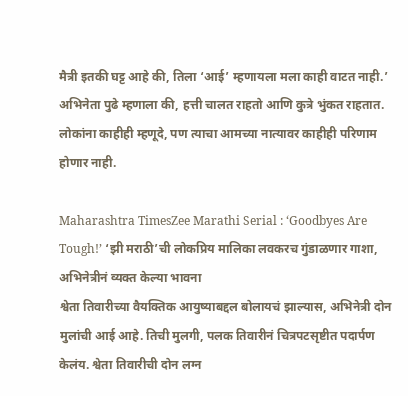मैत्री इतकी घट्ट आहे की, तिला ‘आई’ म्हणायला मला काही वाटत नाही.’ अभिनेता पुढे म्हणाला की, हत्ती चालत राहतो आणि कुत्रे भुंकत राहतात. लोकांना काहीही म्हणूदे, पण त्याचा आमच्या नात्यावर काहीही परिणाम होणार नाही.

Maharashtra TimesZee Marathi Serial : ‘Goodbyes Are Tough!’ ‘झी मराठी’ची लोकप्रिय मालिका लवकरच गुंडाळणार गाशा, अभिनेत्रीनं व्यक्त केल्या भावना
श्वेता तिवारीच्या वैयक्तिक आयुष्याबद्दल बोलायचं झाल्यास, अभिनेत्री दोन मुलांची आई आहे. तिची मुलगी, पलक तिवारीनं चित्रपटसृष्टीत पदार्पण केलंय. श्वेता तिवारीची दोन लग्न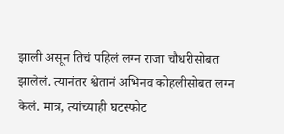झाली असून तिचं पहिलं लग्न राजा चौधरीसोबत झालेलं. त्यानंतर श्वेतानं अभिनव कोहलीसोबत लग्न केलं. मात्र, त्यांच्याही घटस्फोट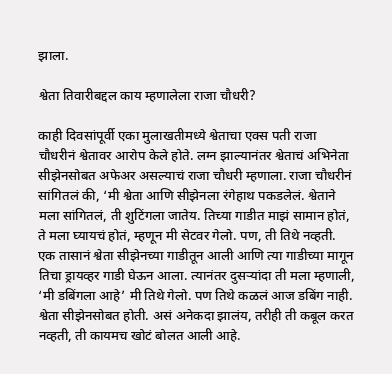झाला.

श्वेता तिवारीबद्दल काय म्हणालेला राजा चौधरी?

काही दिवसांपूर्वी एका मुलाखतीमध्ये श्वेताचा एक्स पती राजा चौधरीनं श्वेतावर आरोप केले होते. लग्न झाल्यानंतर श्वेताचं अभिनेता सीझेनसोबत अफेअर असल्याचं राजा चौधरी म्हणाला. राजा चौधरीनं सांगितलं की, ‘मी श्वेता आणि सीझेनला रंगेहाथ पकडलेलं. श्वेताने मला सांगितलं, ती शुटिंगला जातेय. तिच्या गाडीत माझं सामान होतं, ते मला घ्यायचं होतं, म्हणून मी सेटवर गेलो. पण, ती तिथे नव्हती. एक तासानं श्वेता सीझेनच्या गाडीतून आली आणि त्या गाडीच्या मागून तिचा ड्रायव्हर गाडी घेऊन आला. त्यानंतर दुसऱ्यांदा ती मला म्हणाली, ‘मी डबिंगला आहे’ मी तिथे गेलो. पण तिथे कळलं आज डबिंग नाही. श्वेता सीझेनसोबत होती. असं अनेकदा झालंय, तरीही ती कबूल करत नव्हती, ती कायमच खोटं बोलत आली आहे.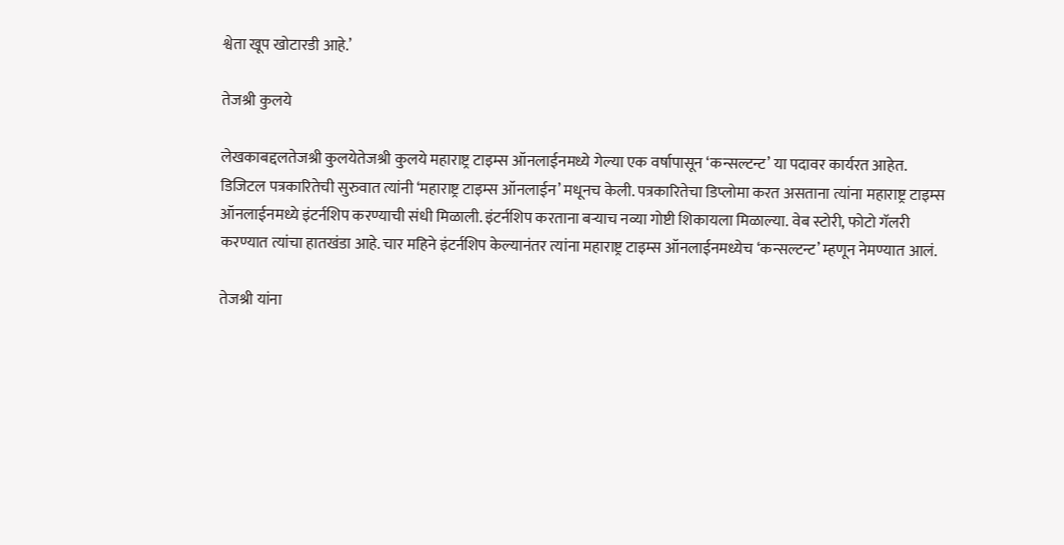श्वेता खूप खोटारडी आहे.’

तेजश्री कुलये

लेखकाबद्दलतेजश्री कुलयेतेजश्री कुलये महाराष्ट्र टाइम्स ऑनलाईनमध्ये गेल्या एक वर्षापासून ‘कन्सल्टन्ट’ या पदावर कार्यरत आहेत. डिजिटल पत्रकारितेची सुरुवात त्यांनी ‘महाराष्ट्र टाइम्स ऑनलाईन’ मधूनच केली. पत्रकारितेचा डिप्लोमा करत असताना त्यांना महाराष्ट्र टाइम्स ऑनलाईनमध्ये इंटर्नशिप करण्याची संधी मिळाली. इंटर्नशिप करताना बऱ्याच नव्या गोष्टी शिकायला मिळाल्या. वेब स्टोरी, फोटो गॅलरी करण्यात त्यांचा हातखंडा आहे. चार महिने इंटर्नशिप केल्यानंतर त्यांना महाराष्ट्र टाइम्स ऑनलाईनमध्येच ‘कन्सल्टन्ट’ म्हणून नेमण्यात आलं.

तेजश्री यांना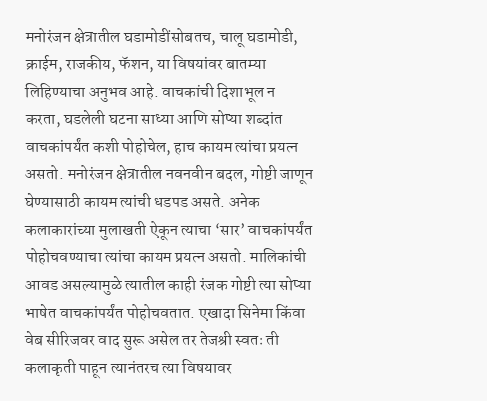मनोरंजन क्षेत्रातील घडामोडींसोबतच, चालू घडामोडी, क्राईम, राजकीय, फॅशन, या विषयांवर बातम्या लिहिण्याचा अनुभव आहे. वाचकांची दिशाभूल न करता, घडलेली घटना साध्या आणि सोप्या शब्दांत वाचकांपर्यंत कशी पोहोचेल, हाच कायम त्यांचा प्रयत्न असतो. मनोरंजन क्षेत्रातील नवनवीन बदल, गोष्टी जाणून घेण्यासाठी कायम त्यांची धडपड असते. अनेक कलाकारांच्या मुलाखती ऐकून त्याचा ‘सार’ वाचकांपर्यंत पोहोचवण्याचा त्यांचा कायम प्रयत्न असतो. मालिकांची आवड असल्यामुळे त्यातील काही रंजक गोष्टी त्या सोप्या भाषेत वाचकांपर्यंत पोहोचवतात. एखादा सिनेमा किंवा वेब सीरिजवर वाद सुरू असेल तर तेजश्री स्वतः ती कलाकृती पाहून त्यानंतरच त्या विषयावर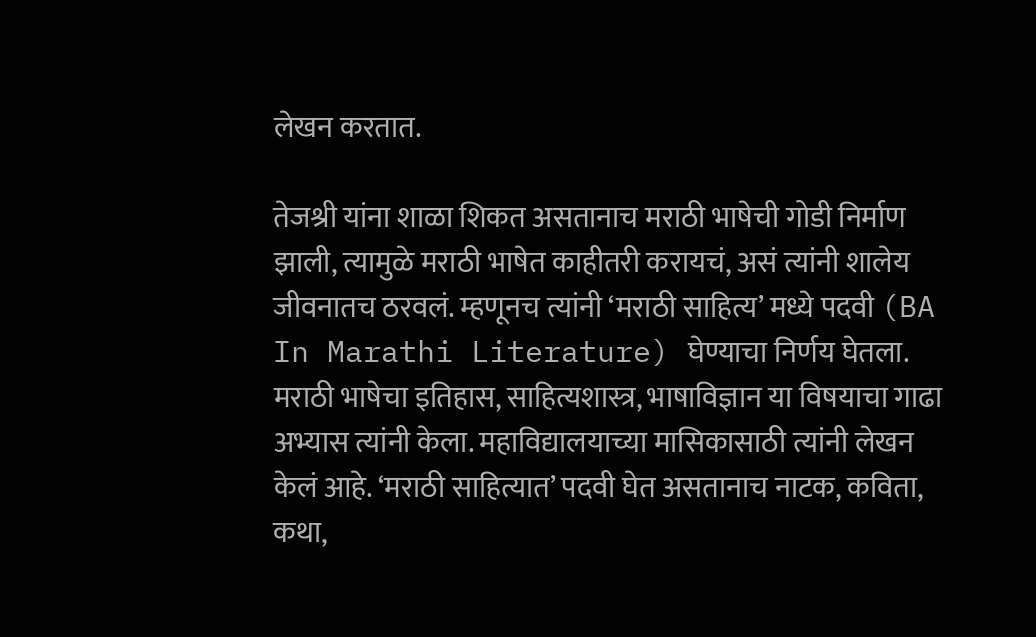लेखन करतात.

तेजश्री यांना शाळा शिकत असतानाच मराठी भाषेची गोडी निर्माण झाली, त्यामुळे मराठी भाषेत काहीतरी करायचं, असं त्यांनी शालेय जीवनातच ठरवलं. म्हणूनच त्यांनी ‘मराठी साहित्य’ मध्ये पदवी (BA In Marathi Literature) घेण्याचा निर्णय घेतला. मराठी भाषेचा इतिहास, साहित्यशास्त्र, भाषाविज्ञान या विषयाचा गाढा अभ्यास त्यांनी केला. महाविद्यालयाच्या मासिकासाठी त्यांनी लेखन केलं आहे. ‘मराठी साहित्यात’ पदवी घेत असतानाच नाटक, कविता, कथा,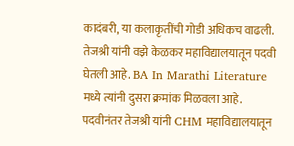कादंबरी, या कलाकृतींची गोडी अधिकच वाढली. तेजश्री यांनी वझे केळकर महाविद्यालयातून पदवी घेतली आहे. BA In Marathi Literature मध्ये त्यांनी दुसरा क्रमांक मिळवला आहे. पदवीनंतर तेजश्री यांनी CHM महाविद्यालयातून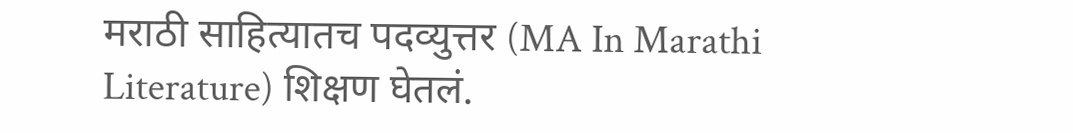मराठी साहित्यातच पदव्युत्तर (MA In Marathi Literature) शिक्षण घेतलं.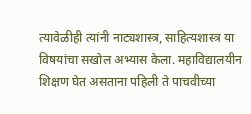त्यावेळीही त्यांनी नाट्यशास्त्र, साहित्यशास्त्र या विषयांचा सखोल अभ्यास केला. महाविद्यालयीन शिक्षण घेत असताना पहिली ते पाचवीच्या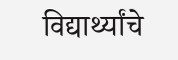विद्यार्थ्यांचे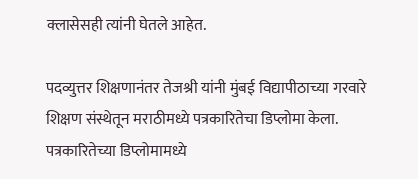क्लासेसही त्यांनी घेतले आहेत.

पदव्युत्तर शिक्षणानंतर तेजश्री यांनी मुंबई विद्यापीठाच्या गरवारे शिक्षण संस्थेतून मराठीमध्ये पत्रकारितेचा डिप्लोमा केला. पत्रकारितेच्या डिप्लोमामध्ये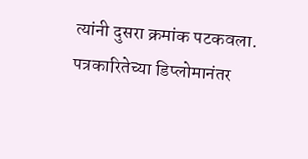त्यांनी दुसरा क्रमांक पटकवला. पत्रकारितेच्या डिप्लोमानंतर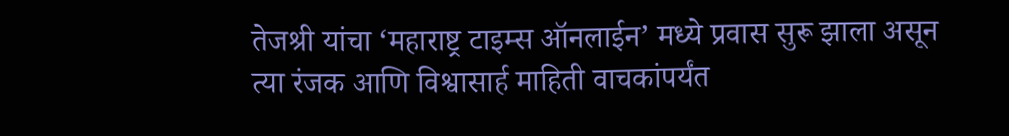तेजश्री यांचा ‘महाराष्ट्र टाइम्स ऑनलाईन’ मध्ये प्रवास सुरू झाला असून त्या रंजक आणि विश्वासार्ह माहिती वाचकांपर्यंत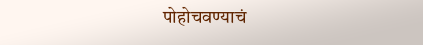पोहोचवण्याचं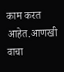काम करत आहेत.आणखी वाचा